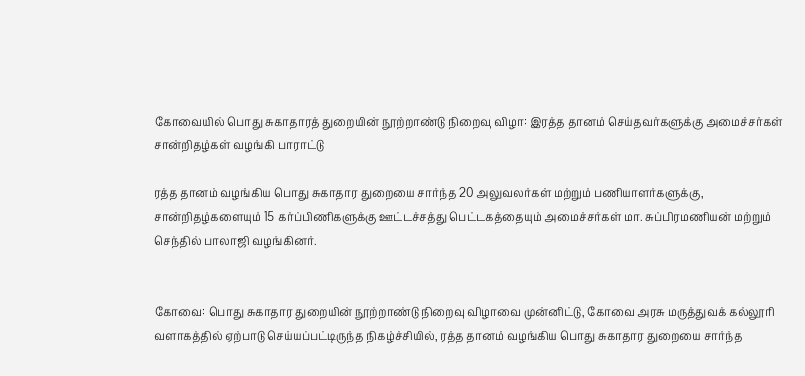கோவையில் பொது சுகாதாரத் துறையின் நூற்றாண்டு நிறைவு விழா: இரத்த தானம் செய்தவர்களுக்கு அமைச்சர்கள் சான்றிதழ்கள் வழங்கி பாராட்டு

ரத்த தானம் வழங்கிய பொது சுகாதார துறையை சார்ந்த 20 அலுவலர்கள் மற்றும் பணியாளர்களுக்கு, சான்றிதழ்களையும் 15 கர்ப்பிணிகளுக்கு ஊட்டச்சத்து பெட்டகத்தையும் அமைச்சர்கள் மா. சுப்பிரமணியன் மற்றும் செந்தில் பாலாஜி வழங்கினர்.


கோவை: பொது சுகாதார துறையின் நூற்றாண்டு நிறைவு விழாவை முன்னிட்டு, கோவை அரசு மருத்துவக் கல்லூரி வளாகத்தில் ஏற்பாடு செய்யப்பட்டிருந்த நிகழ்ச்சியில், ரத்த தானம் வழங்கிய பொது சுகாதார துறையை சார்ந்த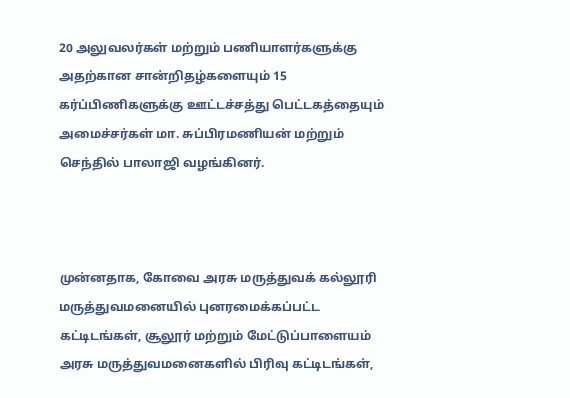20 அலுவலர்கள் மற்றும் பணியாளர்களுக்கு அதற்கான சான்றிதழ்களையும் 15 கர்ப்பிணிகளுக்கு ஊட்டச்சத்து பெட்டகத்தையும் அமைச்சர்கள் மா. சுப்பிரமணியன் மற்றும் செந்தில் பாலாஜி வழங்கினர்.



முன்னதாக, கோவை அரசு மருத்துவக் கல்லூரி மருத்துவமனையில் புனரமைக்கப்பட்ட கட்டிடங்கள், சூலூர் மற்றும் மேட்டுப்பாளையம் அரசு மருத்துவமனைகளில் பிரிவு கட்டிடங்கள்,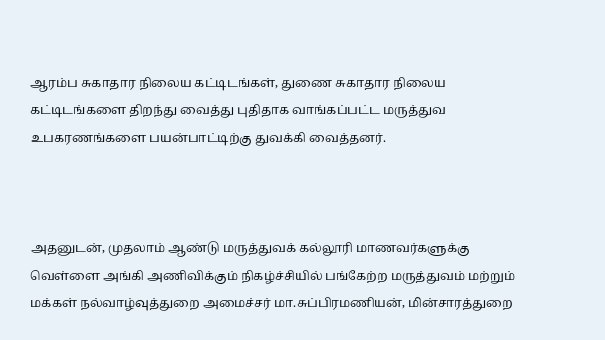ஆரம்ப சுகாதார நிலைய கட்டிடங்கள், துணை சுகாதார நிலைய கட்டிடங்களை திறந்து வைத்து புதிதாக வாங்கப்பட்ட மருத்துவ உபகரணங்களை பயன்பாட்டிற்கு துவக்கி வைத்தனர்.



அதனுடன், முதலாம் ஆண்டு மருத்துவக் கல்லூரி மாணவர்களுக்கு வெள்ளை அங்கி அணிவிக்கும் நிகழ்ச்சியில் பங்கேற்ற மருத்துவம் மற்றும் மக்கள் நல்வாழ்வுத்துறை அமைச்சர் மா.சுப்பிரமணியன், மின்சாரத்துறை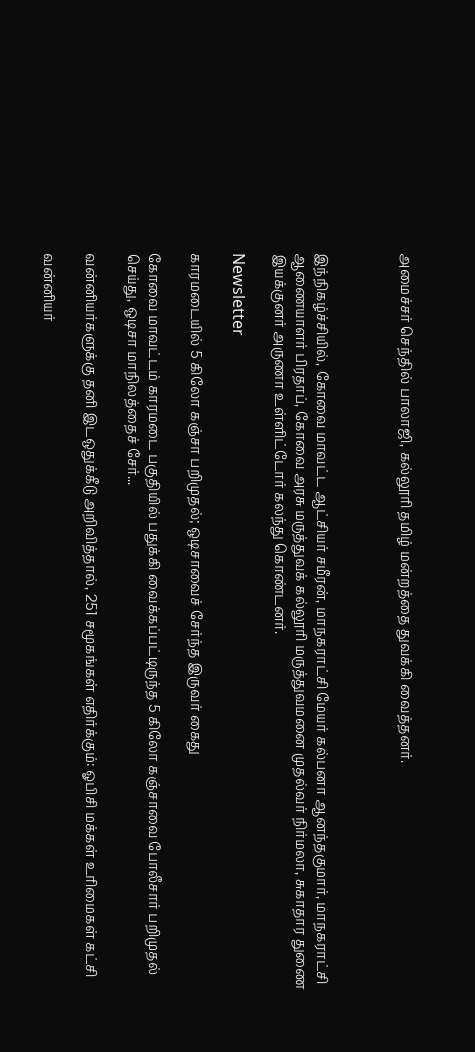அமைச்சர் செந்தில் பாலாஜி, கல்லூரி தமிழ் மன்றத்தை துவக்கி வைத்தனர்.



இந்நிகழ்ச்சியில், கோவை மாவட்ட ஆட்சியர் சமீரன், மாநகராட்சி மேயர் கல்பனா ஆனந்தகுமார், மாநகராட்சி ஆணையாளர் பிரதாப், கோவை அரசு மருத்துவக் கல்லூரி மருத்துவமனை முதல்வர் நிர்மலா, சுகாதார துணை இயக்குனர் அருணா உள்ளிட்டோர் கலந்து கொண்டனர்.

Newsletter

காரமடையில் 5 கிலோ கஞ்சா பறிமுதல்; ஒடிசாவைச் சேர்ந்த இருவர் கைது

கோவை மாவட்டம் காரமடை பகுதியில் பதுக்கி வைக்கப்பட்டிருந்த 5 கிலோ கஞ்சாவை போலீசார் பறிமுதல் செய்து, ஒடிசா மாநிலத்தைச் சேர்...

வன்னியர்களுக்கு தனி இடஒதுக்கீடு அறிவித்தால், 251 சமூகங்கள் எதிர்க்கும்: ஓபிசி மக்கள் உரிமைகள் கட்சி

வன்னியர்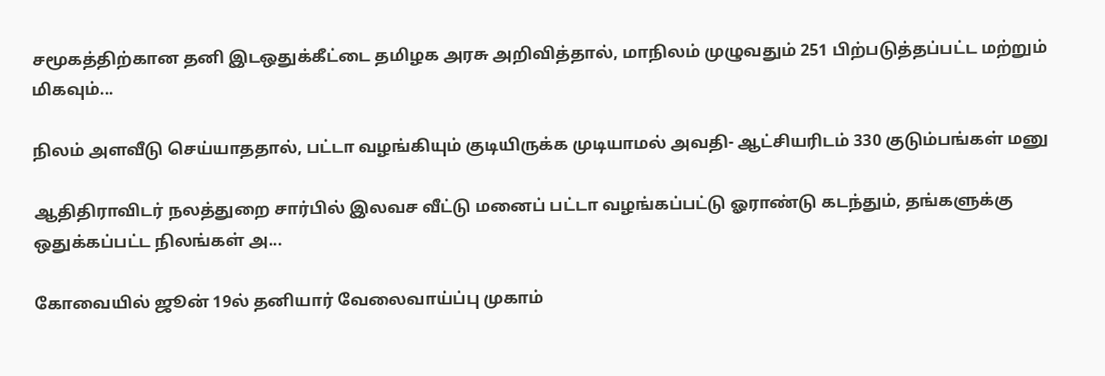சமூகத்திற்கான தனி இடஒதுக்கீட்டை தமிழக அரசு அறிவித்தால், மாநிலம் முழுவதும் 251 பிற்படுத்தப்பட்ட மற்றும் மிகவும்...

நிலம் அளவீடு செய்யாததால், பட்டா வழங்கியும் குடியிருக்க முடியாமல் அவதி- ஆட்சியரிடம் 330 குடும்பங்கள் மனு

ஆதிதிராவிடர் நலத்துறை சார்பில் இலவச வீட்டு மனைப் பட்டா வழங்கப்பட்டு ஓராண்டு கடந்தும், தங்களுக்கு ஒதுக்கப்பட்ட நிலங்கள் அ...

கோவையில் ஜூன் 19ல் தனியார் வேலைவாய்ப்பு முகாம்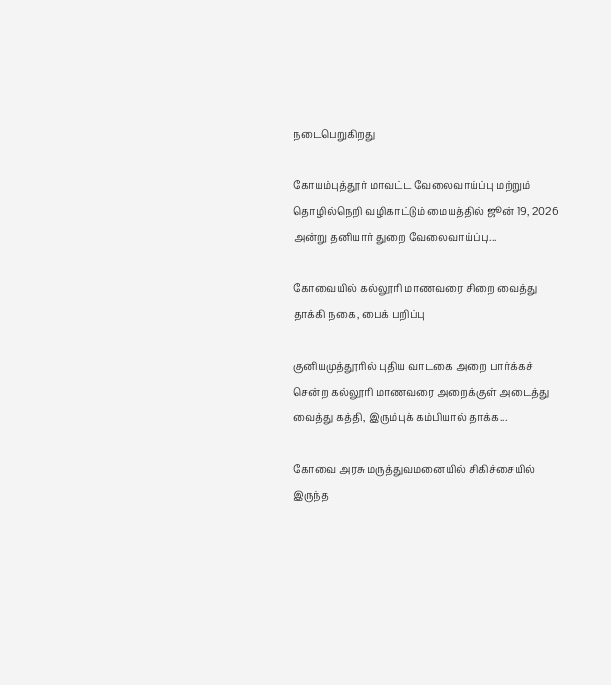நடைபெறுகிறது

கோயம்புத்தூர் மாவட்ட வேலைவாய்ப்பு மற்றும் தொழில்நெறி வழிகாட்டும் மையத்தில் ஜூன் 19, 2026 அன்று தனியார் துறை வேலைவாய்ப்பு...

கோவையில் கல்லூரி மாணவரை சிறை வைத்து தாக்கி நகை, பைக் பறிப்பு

குனியமுத்தூரில் புதிய வாடகை அறை பார்க்கச் சென்ற கல்லூரி மாணவரை அறைக்குள் அடைத்து வைத்து கத்தி, இரும்புக் கம்பியால் தாக்க...

கோவை அரசு மருத்துவமனையில் சிகிச்சையில் இருந்த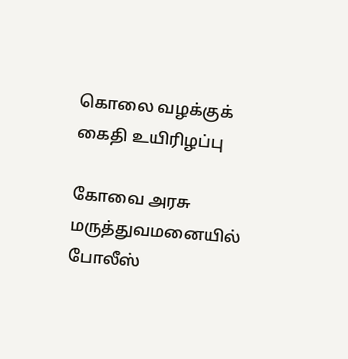கொலை வழக்குக் கைதி உயிரிழப்பு

கோவை அரசு மருத்துவமனையில் போலீஸ்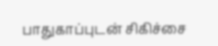பாதுகாப்புடன் சிகிச்சை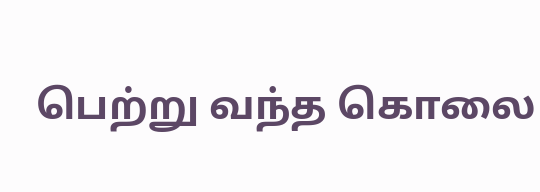பெற்று வந்த கொலை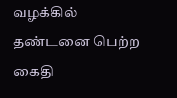வழக்கில் தண்டனை பெற்ற கைதி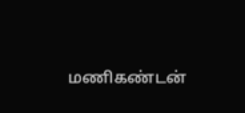மணிகண்டன்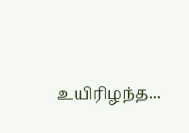உயிரிழந்த...